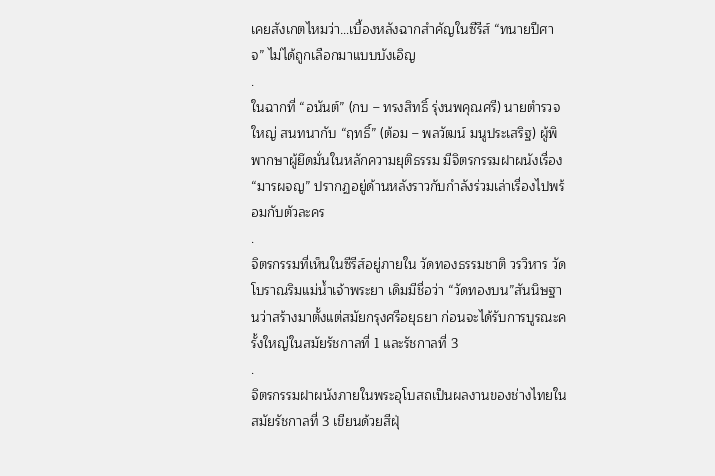เคยสังเกตไหมว่า…เบื้องหลังฉากสำคัญในซีรีส์ “ทนายปีศาจ” ไม่ได้ถูกเลือกมาแบบบังเอิญ
.
ในฉากที่ “อนันต์” (กบ – ทรงสิทธิ์ รุ่งนพคุณศรี) นายตำรวจใหญ่ สนทนากับ “ฤทธิ์” (ต้อม – พลวัฒน์ มนูประเสริฐ) ผู้พิพากษาผู้ยึดมั่นในหลักความยุติธรรม มีจิตรกรรมฝาผนังเรื่อง “มารผจญ” ปรากฏอยู่ด้านหลังราวกับกำลังร่วมเล่าเรื่องไปพร้อมกับตัวละคร
.
จิตรกรรมที่เห็นในซีรีส์อยู่ภายใน วัดทองธรรมชาติ วรวิหาร วัดโบราณริมแม่น้ำเจ้าพระยา เดิมมีชื่อว่า “วัดทองบน”สันนิษฐานว่าสร้างมาตั้งแต่สมัยกรุงศรีอยุธยา ก่อนจะได้รับการบูรณะครั้งใหญ่ในสมัยรัชกาลที่ 1 และรัชกาลที่ 3
.
จิตรกรรมฝาผนังภายในพระอุโบสถเป็นผลงานของช่างไทยในสมัยรัชกาลที่ 3 เขียนด้วยสีฝุ่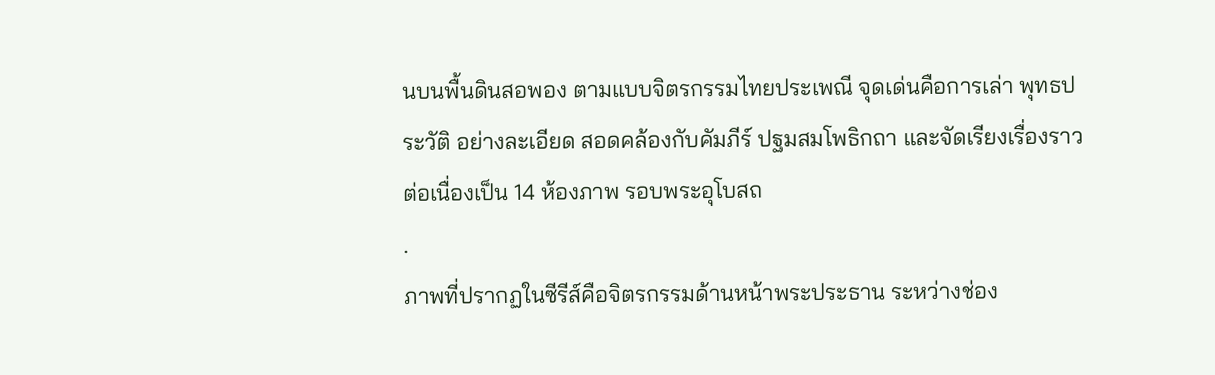นบนพื้นดินสอพอง ตามแบบจิตรกรรมไทยประเพณี จุดเด่นคือการเล่า พุทธประวัติ อย่างละเอียด สอดคล้องกับคัมภีร์ ปฐมสมโพธิกถา และจัดเรียงเรื่องราวต่อเนื่องเป็น 14 ห้องภาพ รอบพระอุโบสถ
.
ภาพที่ปรากฏในซีรีส์คือจิตรกรรมด้านหน้าพระประธาน ระหว่างช่อง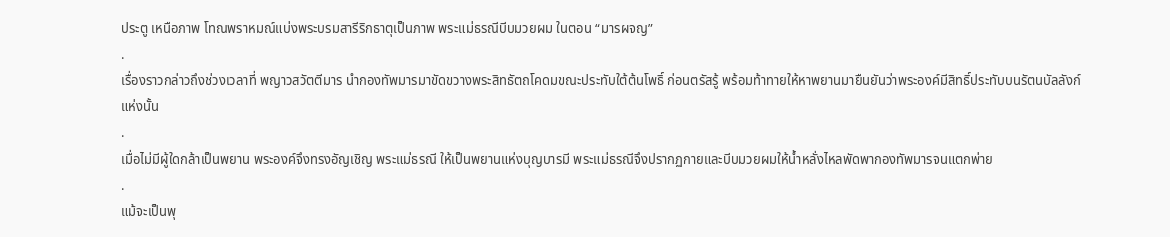ประตู เหนือภาพ โทณพราหมณ์แบ่งพระบรมสารีริกธาตุเป็นภาพ พระแม่ธรณีบีบมวยผม ในตอน “มารผจญ”
.
เรื่องราวกล่าวถึงช่วงเวลาที่ พญาวสวัตตีมาร นำกองทัพมารมาขัดขวางพระสิทธัตถโคดมขณะประทับใต้ต้นโพธิ์ ก่อนตรัสรู้ พร้อมท้าทายให้หาพยานมายืนยันว่าพระองค์มีสิทธิ์ประทับบนรัตนบัลลังก์แห่งนั้น
.
เมื่อไม่มีผู้ใดกล้าเป็นพยาน พระองค์จึงทรงอัญเชิญ พระแม่ธรณี ให้เป็นพยานแห่งบุญบารมี พระแม่ธรณีจึงปรากฏกายและบีบมวยผมให้น้ำหลั่งไหลพัดพากองทัพมารจนแตกพ่าย
.
แม้จะเป็นพุ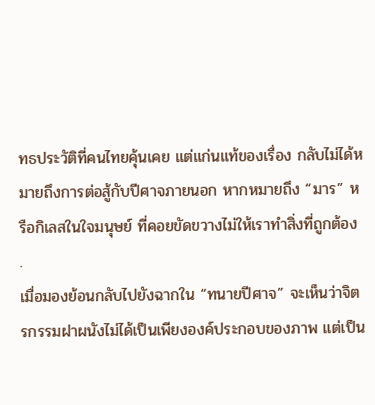ทธประวัติที่คนไทยคุ้นเคย แต่แก่นแท้ของเรื่อง กลับไม่ได้หมายถึงการต่อสู้กับปีศาจภายนอก หากหมายถึง “มาร” หรือกิเลสในใจมนุษย์ ที่คอยขัดขวางไม่ให้เราทำสิ่งที่ถูกต้อง
.
เมื่อมองย้อนกลับไปยังฉากใน “ทนายปีศาจ” จะเห็นว่าจิตรกรรมฝาผนังไม่ได้เป็นเพียงองค์ประกอบของภาพ แต่เป็น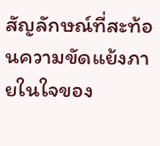สัญลักษณ์ที่สะท้อนความขัดแย้งภายในใจของ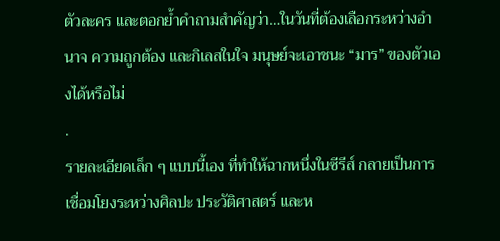ตัวละคร และตอกย้ำคำถามสำคัญว่า…ในวันที่ต้องเลือกระหว่างอำนาจ ความถูกต้อง และกิเลสในใจ มนุษย์จะเอาชนะ “มาร” ของตัวเองได้หรือไม่
.
รายละเอียดเล็ก ๆ แบบนี้เอง ที่ทำให้ฉากหนึ่งในซีรีส์ กลายเป็นการเชื่อมโยงระหว่างศิลปะ ประวัติศาสตร์ และห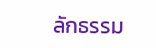ลักธรรม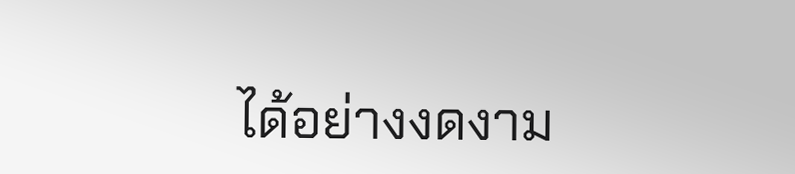ได้อย่างงดงาม